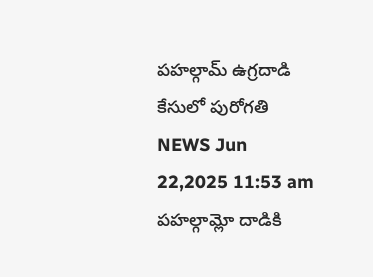పహల్గామ్ ఉగ్రదాడి కేసులో పురోగతి
NEWS Jun 22,2025 11:53 am
పహల్గామ్లో దాడికి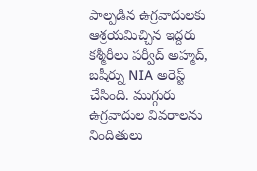పాల్పడిన ఉగ్రవాదులకు ఆశ్రయమిచ్చిన ఇద్దరు కశ్మీరీలు పర్వీద్ అహ్మద్, బషీర్ను NIA అరెస్ట్ చేసింది. ముగ్గురు ఉగ్రవాదుల వివరాలను నిందితులు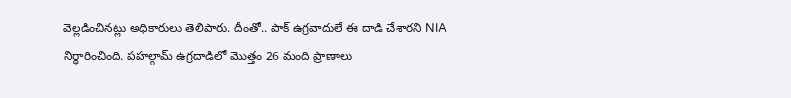వెల్లడించినట్లు అధికారులు తెలిపారు. దీంతో.. పాక్ ఉగ్రవాదులే ఈ దాడి చేశారని NIA నిర్ధారించింది. పహల్గామ్ ఉగ్రదాడిలో మొత్తం 26 మంది ప్రాణాలు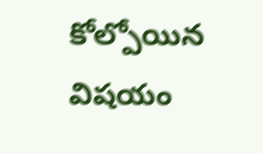కోల్పోయిన విషయం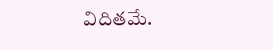విదితమే.